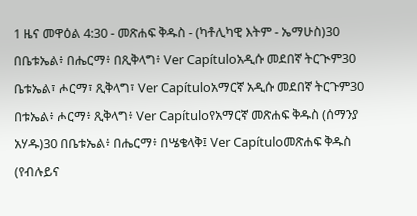1 ዜና መዋዕል 4:30 - መጽሐፍ ቅዱስ - (ካቶሊካዊ እትም - ኤማሁስ)30 በቤቱኤል፥ በሔርማ፥ በጺቅላግ፥ Ver Capítuloአዲሱ መደበኛ ትርጒም30 ቤቱኤል፣ ሖርማ፣ ጺቅላግ፣ Ver Capítuloአማርኛ አዲሱ መደበኛ ትርጉም30 በቱኤል፥ ሖርማ፥ ጺቅላግ፥ Ver Capítuloየአማርኛ መጽሐፍ ቅዱስ (ሰማንያ አሃዱ)30 በቤቱኤል፥ በሔርማ፥ በሤቄላቅ፤ Ver Capítuloመጽሐፍ ቅዱስ (የብሉይና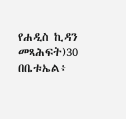የሐዲስ ኪዳን መጻሕፍት)30 በቤቱኤል፥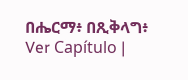በሔርማ፥ በጺቅላግ፥ Ver Capítulo |